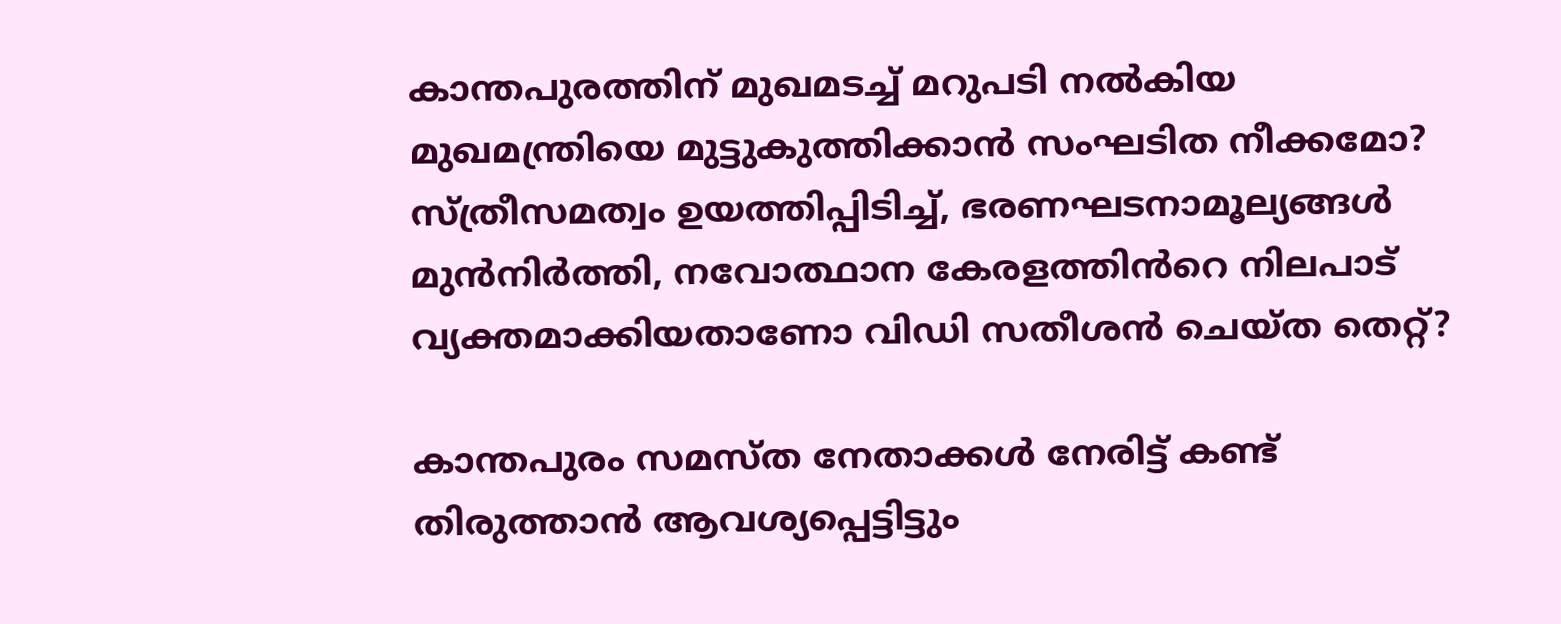കാന്തപുരത്തിന് മുഖമടച്ച് മറുപടി നൽകിയ മുഖമന്ത്രിയെ മുട്ടുകുത്തിക്കാൻ സംഘടിത നീക്കമോ? സ്ത്രീസമത്വം ഉയത്തിപ്പിടിച്ച്, ഭരണഘടനാമൂല്യങ്ങൾ മുൻനിർത്തി, നവോത്ഥാന കേരളത്തിൻറെ നിലപാട് വ്യക്തമാക്കിയതാണോ വി‍ഡി സതീശൻ ചെയ്ത തെറ്റ്?

കാന്തപുരം സമസ്ത നേതാക്കൾ നേരിട്ട് കണ്ട് തിരുത്താൻ ആവശ്യപ്പെട്ടിട്ടും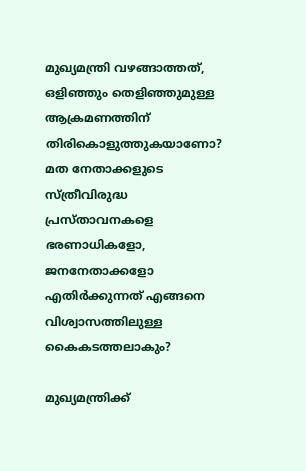മുഖ്യമന്ത്രി വഴങ്ങാത്തത്, ഒളിഞ്ഞും തെളിഞ്ഞുമുള്ള ആക്രമണത്തിന് തിരികൊളുത്തുകയാണോ? മത നേതാക്കളുടെ സ്ത്രീവിരുദ്ധ പ്രസ്താവനകളെ ഭരണാധികളോ, ജനനേതാക്കളോ എതിർക്കുന്നത് എങ്ങനെ  വിശ്വാസത്തിലുള്ള കൈകടത്തലാകും?

മുഖ്യമന്ത്രിക്ക്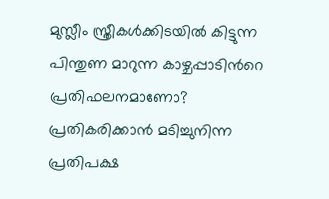മുസ്ലീം സ്ത്രീകൾക്കിടയിൽ കിട്ടുന്ന പിന്തുണ മാറുന്ന കാഴ്ചപ്പാടിൻറെ പ്രതിഫലനമാണോ? പ്രതികരിക്കാൻ മടിച്ചുനിന്ന പ്രതിപക്ഷ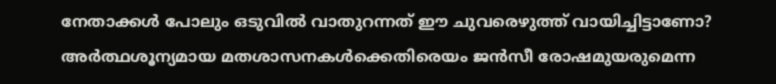നേതാക്കൾ പോലും ഒടുവിൽ വാതുറന്നത് ഈ ചുവരെഴുത്ത് വായിച്ചിട്ടാണോ? അർത്ഥശൂന്യമായ മതശാസനകൾക്കെതിരെയം ജൻസീ രോഷമുയരുമെന്ന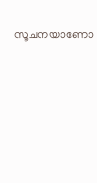സൂചനയാണോ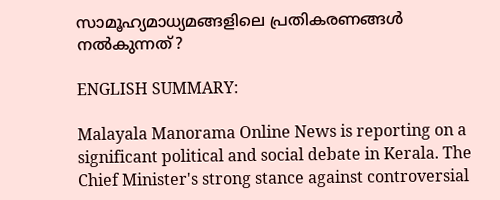സാമൂഹ്യമാധ്യമങ്ങളിലെ പ്രതികരണങ്ങൾ നൽകുന്നത്?

ENGLISH SUMMARY:

Malayala Manorama Online News is reporting on a significant political and social debate in Kerala. The Chief Minister's strong stance against controversial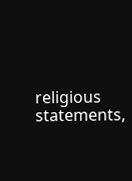religious statements,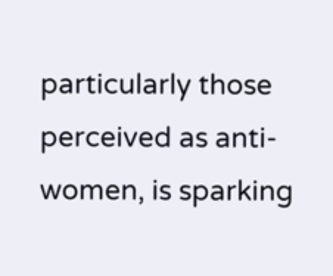particularly those perceived as anti-women, is sparking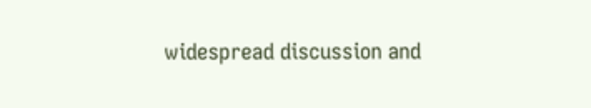widespread discussion and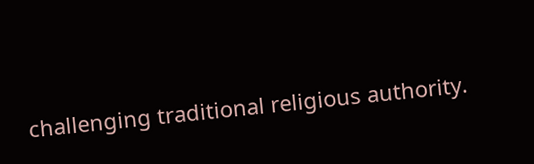challenging traditional religious authority.